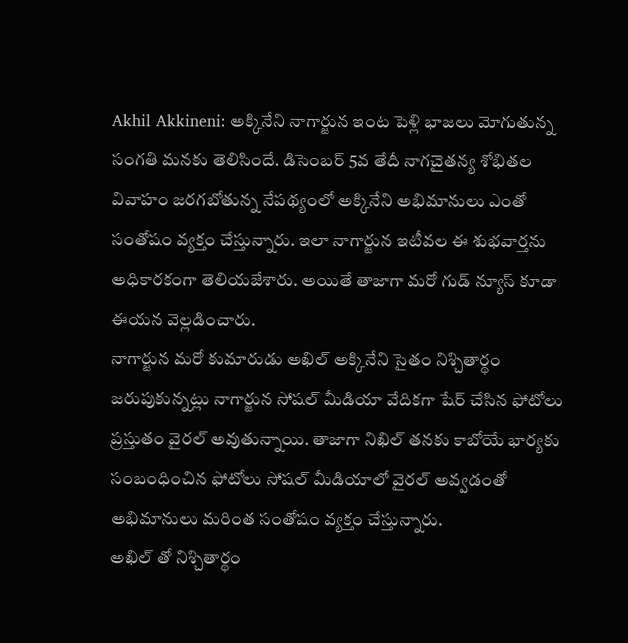Akhil Akkineni: అక్కినేని నాగార్జున ఇంట పెళ్లి భాజలు మోగుతున్న సంగతి మనకు తెలిసిందే. డిసెంబర్ 5వ తేదీ నాగచైతన్య శోభితల వివాహం జరగబోతున్న నేపథ్యంలో అక్కినేని అభిమానులు ఎంతో సంతోషం వ్యక్తం చేస్తున్నారు. ఇలా నాగార్జున ఇటీవల ఈ శుభవార్తను అధికారకంగా తెలియజేశారు. అయితే తాజాగా మరో గుడ్ న్యూస్ కూడా ఈయన వెల్లడించారు.
నాగార్జున మరో కుమారుడు అఖిల్ అక్కినేని సైతం నిశ్చితార్థం జరుపుకున్నట్లు నాగార్జున సోషల్ మీడియా వేదికగా షేర్ చేసిన ఫోటోలు ప్రస్తుతం వైరల్ అవుతున్నాయి. తాజాగా నిఖిల్ తనకు కాబోయే భార్యకు సంబంధించిన ఫోటోలు సోషల్ మీడియాలో వైరల్ అవ్వడంతో అభిమానులు మరింత సంతోషం వ్యక్తం చేస్తున్నారు.
అఖిల్ తో నిశ్చితార్థం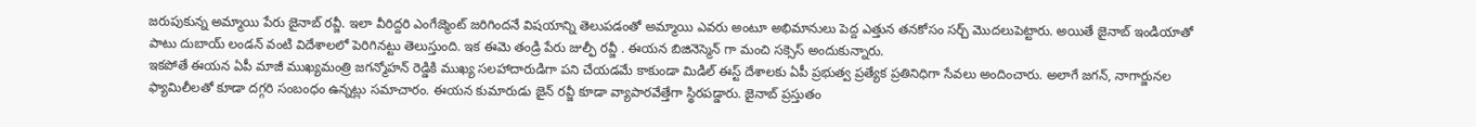జరుపుకున్న అమ్మాయి పేరు జైనాబ్ రవ్జీ. ఇలా వీరిద్దరి ఎంగేజ్మెంట్ జరిగిందనే విషయాన్ని తెలుపడంతో అమ్మాయి ఎవరు అంటూ అభిమానులు పెద్ద ఎత్తున తనకోసం సర్చ్ మొదలుపెట్టారు. అయితే జైనాబ్ ఇండియాతో పాటు దుబాయ్ లండన్ వంటి విదేశాలలో పెరిగినట్టు తెలుస్తుంది. ఇక ఈమె తండ్రి పేరు జుల్ఫీ రవ్జీ . ఈయన బిజినెస్మెన్ గా మంచి సక్సెస్ అందుకున్నారు.
ఇకపోతే ఈయన ఏపీ మాజీ ముఖ్యమంత్రి జగన్మోహన్ రెడ్డికి ముఖ్య సలహాదారుడిగా పని చేయడమే కాకుండా మిడిల్ ఈస్ట్ దేశాలకు ఏపీ ప్రభుత్వ ప్రత్యేక ప్రతినిధిగా సేవలు అందించారు. అలాగే జగన్, నాగార్జునల ఫ్యామిలీలతో కూడా దగ్గరి సంబంధం ఉన్నట్లు సమాచారం. ఈయన కుమారుడు జైన్ రవ్జీ కూడా వ్యాపారవేత్తేగా స్థిరపడ్డారు. జైనాబ్ ప్రస్తుతం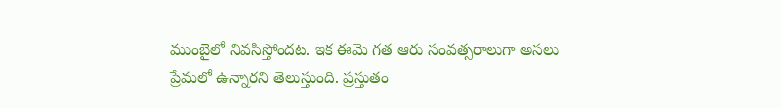ముంబైలో నివసిస్తోందట. ఇక ఈమె గత ఆరు సంవత్సరాలుగా అసలు ప్రేమలో ఉన్నారని తెలుస్తుంది. ప్రస్తుతం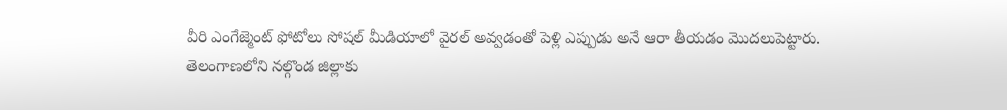వీరి ఎంగేజ్మెంట్ ఫోటోలు సోషల్ మీడియాలో వైరల్ అవ్వడంతో పెళ్లి ఎప్పుడు అనే ఆరా తీయడం మొదలుపెట్టారు.
తెలంగాణలోని నల్గొండ జిల్లాకు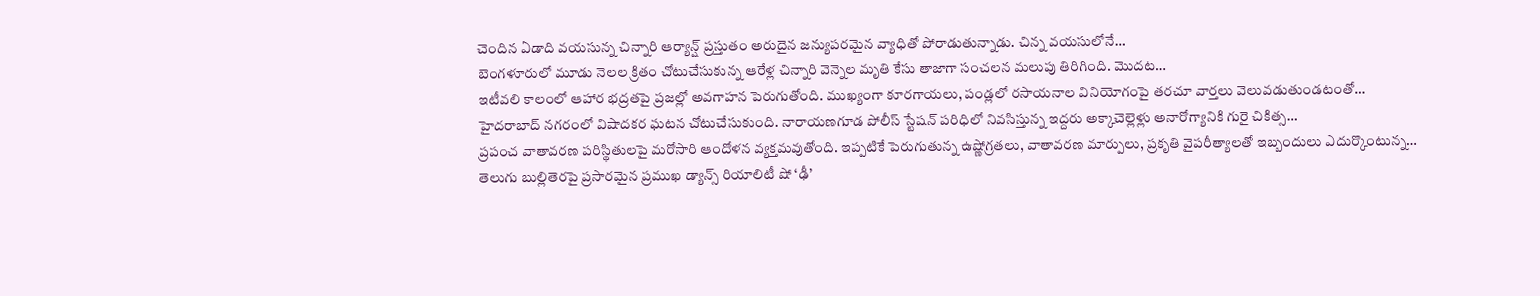చెందిన ఏడాది వయసున్న చిన్నారి ఆర్యాన్ష్ ప్రస్తుతం అరుదైన జన్యుపరమైన వ్యాధితో పోరాడుతున్నాడు. చిన్న వయసులోనే…
బెంగళూరులో మూడు నెలల క్రితం చోటుచేసుకున్న ఆరేళ్ల చిన్నారి వెన్నెల మృతి కేసు తాజాగా సంచలన మలుపు తిరిగింది. మొదట…
ఇటీవలి కాలంలో ఆహార భద్రతపై ప్రజల్లో అవగాహన పెరుగుతోంది. ముఖ్యంగా కూరగాయలు, పండ్లలో రసాయనాల వినియోగంపై తరచూ వార్తలు వెలువడుతుండటంతో…
హైదరాబాద్ నగరంలో విషాదకర ఘటన చోటుచేసుకుంది. నారాయణగూడ పోలీస్ స్టేషన్ పరిధిలో నివసిస్తున్న ఇద్దరు అక్కాచెల్లెళ్లు అనారోగ్యానికి గురై చికిత్స…
ప్రపంచ వాతావరణ పరిస్థితులపై మరోసారి ఆందోళన వ్యక్తమవుతోంది. ఇప్పటికే పెరుగుతున్న ఉష్ణోగ్రతలు, వాతావరణ మార్పులు, ప్రకృతి వైపరీత్యాలతో ఇబ్బందులు ఎదుర్కొంటున్న…
తెలుగు బుల్లితెరపై ప్రసారమైన ప్రముఖ డ్యాన్స్ రియాలిటీ షో ‘ఢీ’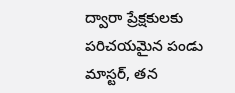ద్వారా ప్రేక్షకులకు పరిచయమైన పండు మాస్టర్, తన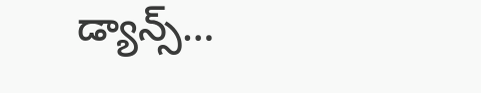డ్యాన్స్…